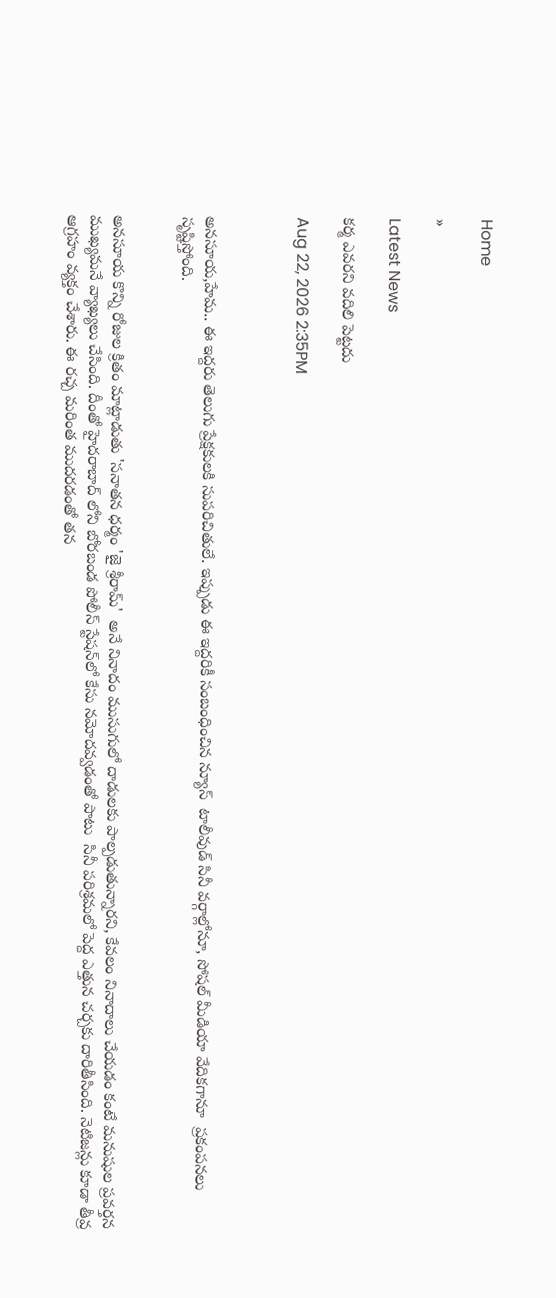Home

»

Latest News

కర్మ ఎవరని వదిలి పెట్టదు

Aug 22, 2026 2:35PM



అనసూయ,హేమ.. ఈ ఇద్దరు తెలుగు ప్రేక్షకులకి సుపరిచితులే. ఇప్పుడు ఈ ఇద్దరికీ సంబంధించిన న్యూస్  టాలీవుడ్ సినీ వర్గాల్లోనూ, సోషల్ మీడియా వేదికగానూ  ప్రకంపనలు సృష్టిస్తోంది.


అనసూయ కొన్ని రోజుల క్రితం మాట్లాడుతు 'సనాతన ధర్మం 'జై శ్రీరామ్'  అనే నినాదం ముసుగులో దాడులకు పాల్పడుతున్నారని, కేవలం నినాదాలు చేయడం కంటే మనుషుల ప్రవర్తన ముఖ్యమనే వ్యాఖ్యలు చేసింది. దీంతో హైదరాబాద్ లోని బోరబండ పోలీస్ స్టేషన్‌లో కేసు నమోదవ్వడంతో పాటు  సినీ పరిశ్రమలో పెద్ద ఎత్తున చర్చకు దారితీసింది. నెటిజన్లు కూడా తీవ్ర ఆగ్రహం వ్యక్తం చేశారు. ఈ రచ్చ మరింత ముదరడంతో తన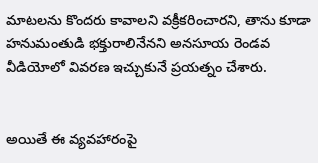మాటలను కొందరు కావాలని వక్రీకరించారని, తాను కూడా హనుమంతుడి భక్తురాలినేనని అనసూయ రెండవ వీడియోలో వివరణ ఇచ్చుకునే ప్రయత్నం చేశారు.


అయితే ఈ వ్యవహారంపై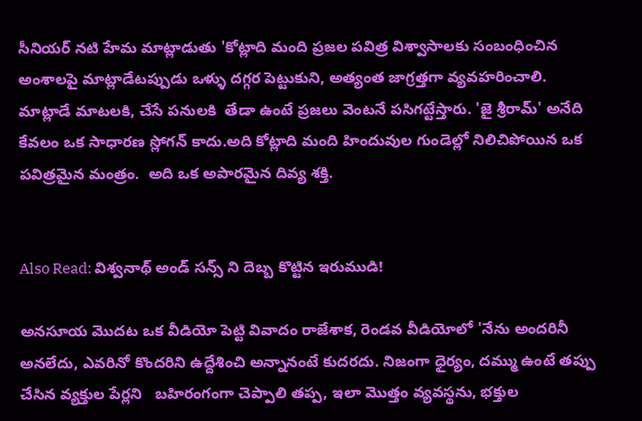సీనియర్ నటి హేమ మాట్లాడుతు 'కోట్లాది మంది ప్రజల పవిత్ర విశ్వాసాలకు సంబంధించిన అంశాలపై మాట్లాడేటప్పుడు ఒళ్ళు దగ్గర పెట్టుకుని, అత్యంత జాగ్రత్తగా వ్యవహరించాలి. మాట్లాడే మాటలకి, చేసే పనులకి  తేడా ఉంటే ప్రజలు వెంటనే పసిగట్టేస్తారు. 'జై శ్రీరామ్' అనేది కేవలం ఒక సాధారణ స్లోగన్ కాదు.అది కోట్లాది మంది హిందువుల గుండెల్లో నిలిచిపోయిన ఒక పవిత్రమైన మంత్రం.  అది ఒక అపారమైన దివ్య శక్తి.


Also Read: విశ్వనాథ్ అండ్ సన్స్ ని దెబ్బ కొట్టిన ఇరుముడి!

అనసూయ మొదట ఒక వీడియో పెట్టి వివాదం రాజేశాక, రెండవ వీడియోలో 'నేను అందరినీ అనలేదు, ఎవరినో కొందరిని ఉద్దేశించి అన్నానంటే కుదరదు. నిజంగా ధైర్యం, దమ్ము ఉంటే తప్పు చేసిన వ్యక్తుల పేర్లని   బహిరంగంగా చెప్పాలి తప్ప, ఇలా మొత్తం వ్యవస్థను, భక్తుల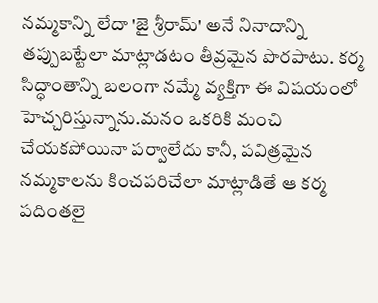నమ్మకాన్ని లేదా 'జై శ్రీరామ్' అనే నినాదాన్ని తప్పుబట్టేలా మాట్లాడటం తీవ్రమైన పొరపాటు. కర్మ సిద్ధాంతాన్ని బలంగా నమ్మే వ్యక్తిగా ఈ విషయంలో హెచ్చరిస్తున్నాను.మనం ఒకరికి మంచి చేయకపోయినా పర్వాలేదు కానీ, పవిత్రమైన నమ్మకాలను కించపరిచేలా మాట్లాడితే ఆ కర్మ పదింతలై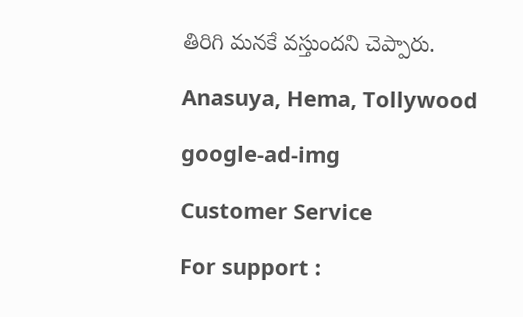తిరిగి మనకే వస్తుందని చెప్పారు.

Anasuya, Hema, Tollywood

google-ad-img

Customer Service

For support :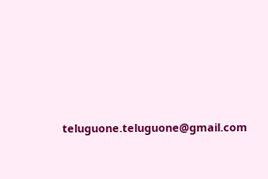teluguone.teluguone@gmail.com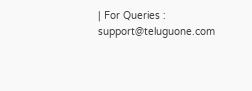| For Queries : support@teluguone.com